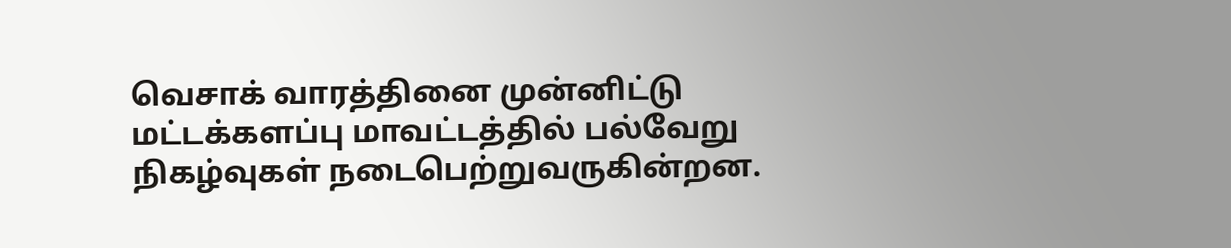வெசாக் வாரத்தினை முன்னிட்டு மட்டக்களப்பு மாவட்டத்தில் பல்வேறு நிகழ்வுகள் நடைபெற்றுவருகின்றன.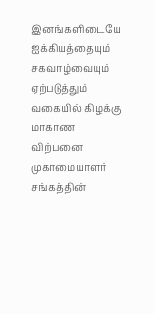இனங்களிடையே ஐக்கியத்தையும் சகவாழ்வையும் ஏற்படுத்தும் வகையில் கிழக்கு மாகாண விற்பனை முகாமையாளர் சங்கத்தின்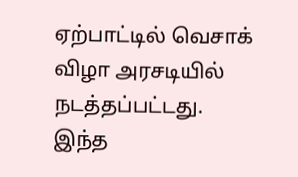ஏற்பாட்டில் வெசாக் விழா அரசடியில் நடத்தப்பட்டது.
இந்த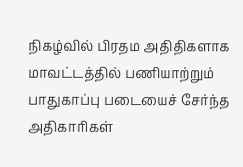நிகழ்வில் பிரதம அதிதிகளாக மாவட்டத்தில் பணியாற்றும் பாதுகாப்பு படையைச் சேர்ந்த அதிகாரிகள்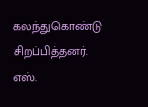கலந்துகொண்டு சிறப்பித்தனர்.
எஸ்.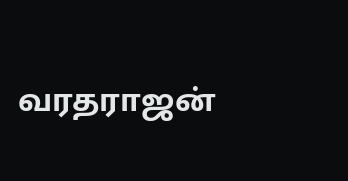வரதராஜன்